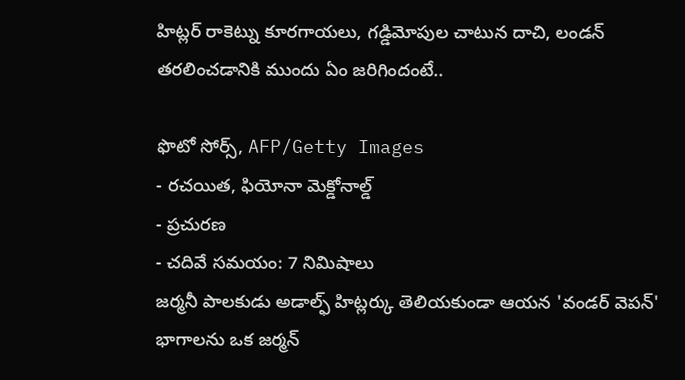హిట్లర్ రాకెట్ను కూరగాయలు, గడ్డిమోపుల చాటున దాచి, లండన్ తరలించడానికి ముందు ఏం జరిగిందంటే..

ఫొటో సోర్స్, AFP/Getty Images
- రచయిత, ఫియోనా మెక్డోనాల్డ్
- ప్రచురణ
- చదివే సమయం: 7 నిమిషాలు
జర్మనీ పాలకుడు అడాల్ఫ్ హిట్లర్కు తెలియకుండా ఆయన 'వండర్ వెపన్' భాగాలను ఒక జర్మన్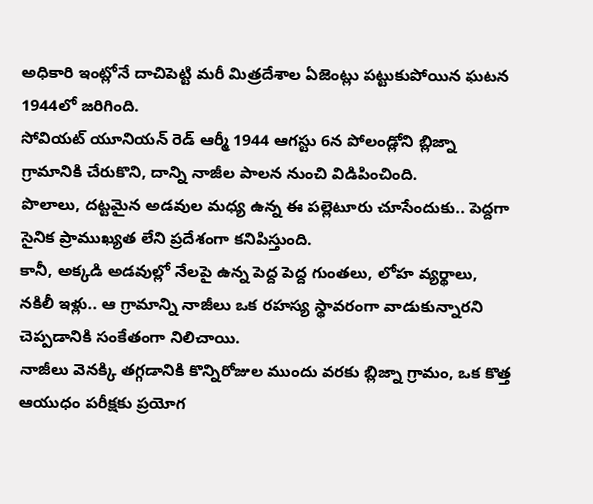అధికారి ఇంట్లోనే దాచిపెట్టి మరీ మిత్రదేశాల ఏజెంట్లు పట్టుకుపోయిన ఘటన 1944లో జరిగింది.
సోవియట్ యూనియన్ రెడ్ ఆర్మీ 1944 ఆగస్టు 6న పోలండ్లోని బ్లిజ్నా గ్రామానికి చేరుకొని, దాన్ని నాజీల పాలన నుంచి విడిపించింది.
పొలాలు, దట్టమైన అడవుల మధ్య ఉన్న ఈ పల్లెటూరు చూసేందుకు.. పెద్దగా సైనిక ప్రాముఖ్యత లేని ప్రదేశంగా కనిపిస్తుంది.
కానీ, అక్కడి అడవుల్లో నేలపై ఉన్న పెద్ద పెద్ద గుంతలు, లోహ వ్యర్థాలు, నకిలీ ఇళ్లు.. ఆ గ్రామాన్ని నాజీలు ఒక రహస్య స్థావరంగా వాడుకున్నారని చెప్పడానికి సంకేతంగా నిలిచాయి.
నాజీలు వెనక్కి తగ్గడానికి కొన్నిరోజుల ముందు వరకు బ్లిజ్నా గ్రామం, ఒక కొత్త ఆయుధం పరీక్షకు ప్రయోగ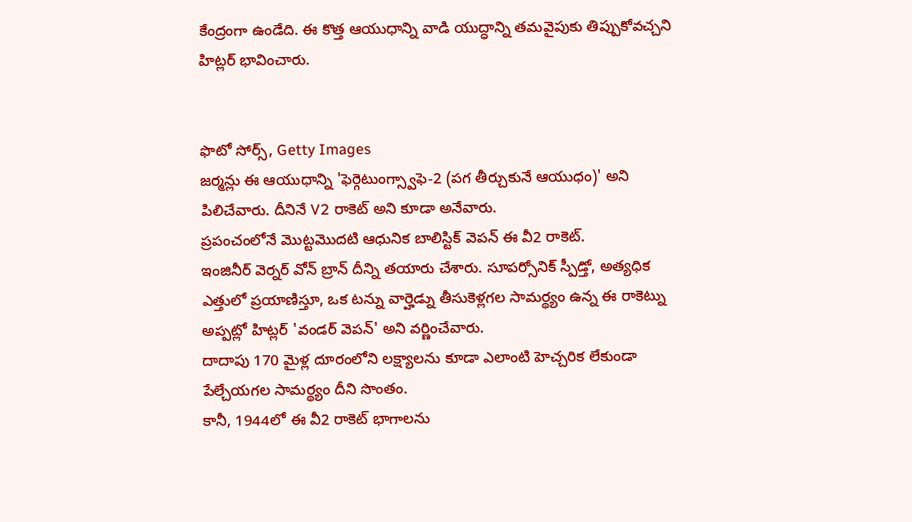కేంద్రంగా ఉండేది. ఈ కొత్త ఆయుధాన్ని వాడి యుద్ధాన్ని తమవైపుకు తిప్పుకోవచ్చని హిట్లర్ భావించారు.


ఫొటో సోర్స్, Getty Images
జర్మన్లు ఈ ఆయుధాన్ని 'ఫెర్గెటుంగ్స్వాఫె-2 (పగ తీర్చుకునే ఆయుధం)' అని పిలిచేవారు. దీనినే V2 రాకెట్ అని కూడా అనేవారు.
ప్రపంచంలోనే మొట్టమొదటి ఆధునిక బాలిస్టిక్ వెపన్ ఈ వీ2 రాకెట్.
ఇంజినీర్ వెర్నర్ వోన్ బ్రాన్ దీన్ని తయారు చేశారు. సూపర్సోనిక్ స్పీడ్తో, అత్యధిక ఎత్తులో ప్రయాణిస్తూ, ఒక టన్ను వార్హెడ్ను తీసుకెళ్లగల సామర్థ్యం ఉన్న ఈ రాకెట్ను అప్పట్లో హిట్లర్ 'వండర్ వెపన్' అని వర్ణించేవారు.
దాదాపు 170 మైళ్ల దూరంలోని లక్ష్యాలను కూడా ఎలాంటి హెచ్చరిక లేకుండా పేల్చేయగల సామర్థ్యం దీని సొంతం.
కానీ, 1944లో ఈ వీ2 రాకెట్ భాగాలను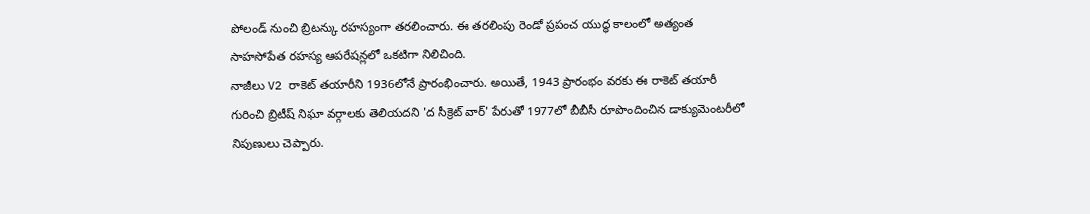పోలండ్ నుంచి బ్రిటన్కు రహస్యంగా తరలించారు. ఈ తరలింపు రెండో ప్రపంచ యుద్ధ కాలంలో అత్యంత సాహసోపేత రహస్య ఆపరేషన్లలో ఒకటిగా నిలిచింది.
నాజీలు V2 రాకెట్ తయారీని 1936లోనే ప్రారంభించారు. అయితే, 1943 ప్రారంభం వరకు ఈ రాకెట్ తయారీ గురించి బ్రిటీష్ నిఘా వర్గాలకు తెలియదని 'ద సీక్రెట్ వార్' పేరుతో 1977లో బీబీసీ రూపొందించిన డాక్యుమెంటరీలో నిపుణులు చెప్పారు.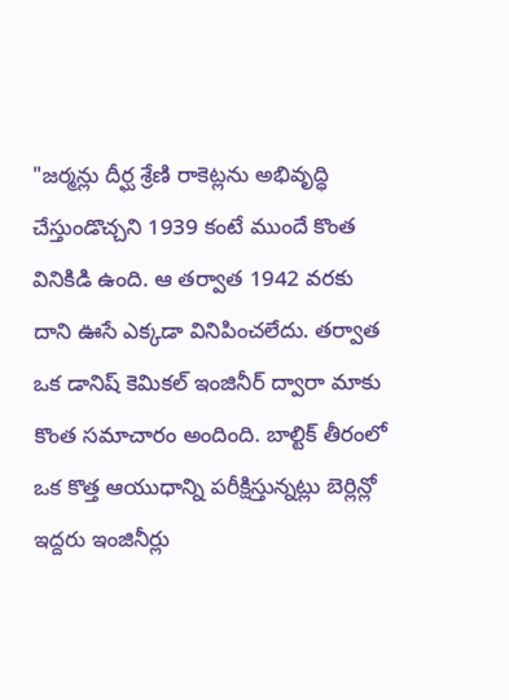"జర్మన్లు దీర్ఘ శ్రేణి రాకెట్లను అభివృద్ధి చేస్తుండొచ్చని 1939 కంటే ముందే కొంత వినికిడి ఉంది. ఆ తర్వాత 1942 వరకు దాని ఊసే ఎక్కడా వినిపించలేదు. తర్వాత ఒక డానిష్ కెమికల్ ఇంజినీర్ ద్వారా మాకు కొంత సమాచారం అందింది. బాల్టిక్ తీరంలో ఒక కొత్త ఆయుధాన్ని పరీక్షిస్తున్నట్లు బెర్లిన్లో ఇద్దరు ఇంజినీర్లు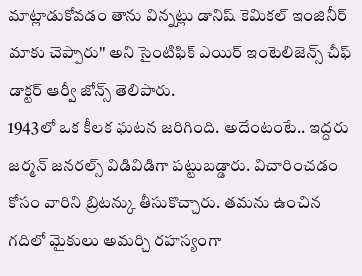మాట్లాడుకోవడం తాను విన్నట్లు డానిష్ కెమికల్ ఇంజినీర్ మాకు చెప్పారు'' అని సైంటిఫిక్ ఎయిర్ ఇంటెలిజెన్స్ చీఫ్ డాక్టర్ ఆర్వీ జోన్స్ తెలిపారు.
1943లో ఒక కీలక ఘటన జరిగింది. అదేంటంటే.. ఇద్దరు జర్మన్ జనరల్స్ విడివిడిగా పట్టుబడ్డారు. విచారించడం కోసం వారిని బ్రిటన్కు తీసుకొచ్చారు. తమను ఉంచిన గదిలో మైకులు అమర్చి రహస్యంగా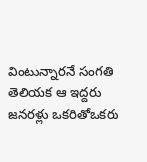వింటున్నారనే సంగతి తెలియక ఆ ఇద్దరు జనరళ్లు ఒకరితోఒకరు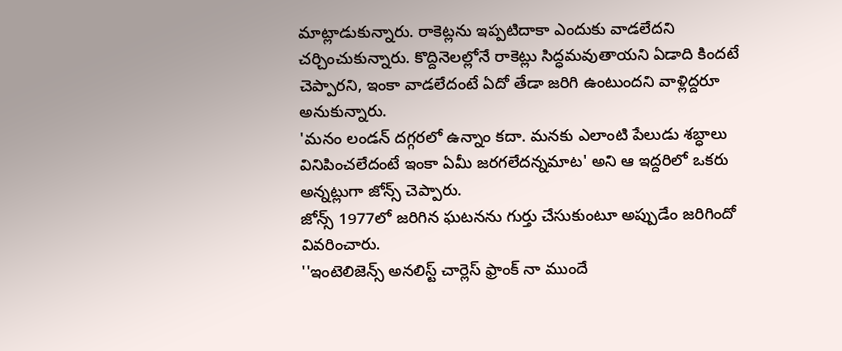మాట్లాడుకున్నారు. రాకెట్లను ఇప్పటిదాకా ఎందుకు వాడలేదని చర్చించుకున్నారు. కొద్దినెలల్లోనే రాకెట్లు సిద్ధమవుతాయని ఏడాది కిందటే చెప్పారని, ఇంకా వాడలేదంటే ఏదో తేడా జరిగి ఉంటుందని వాళ్లిద్దరూ అనుకున్నారు.
'మనం లండన్ దగ్గరలో ఉన్నాం కదా. మనకు ఎలాంటి పేలుడు శబ్ధాలు వినిపించలేదంటే ఇంకా ఏమీ జరగలేదన్నమాట' అని ఆ ఇద్దరిలో ఒకరు అన్నట్లుగా జోన్స్ చెప్పారు.
జోన్స్ 1977లో జరిగిన ఘటనను గుర్తు చేసుకుంటూ అప్పుడేం జరిగిందో వివరించారు.
''ఇంటెలిజెన్స్ అనలిస్ట్ చార్లెస్ ఫ్రాంక్ నా ముందే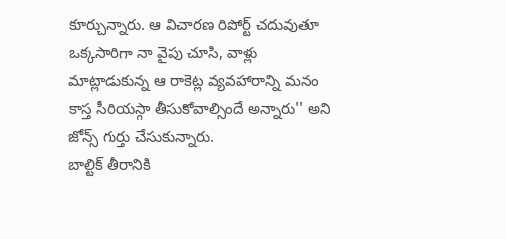కూర్చున్నారు. ఆ విచారణ రిపోర్ట్ చదువుతూ ఒక్కసారిగా నా వైపు చూసి, వాళ్లు మాట్లాడుకున్న ఆ రాకెట్ల వ్యవహారాన్ని మనం కాస్త సీరియస్గా తీసుకోవాల్సిందే అన్నారు'' అని జోన్స్ గుర్తు చేసుకున్నారు.
బాల్టిక్ తీరానికి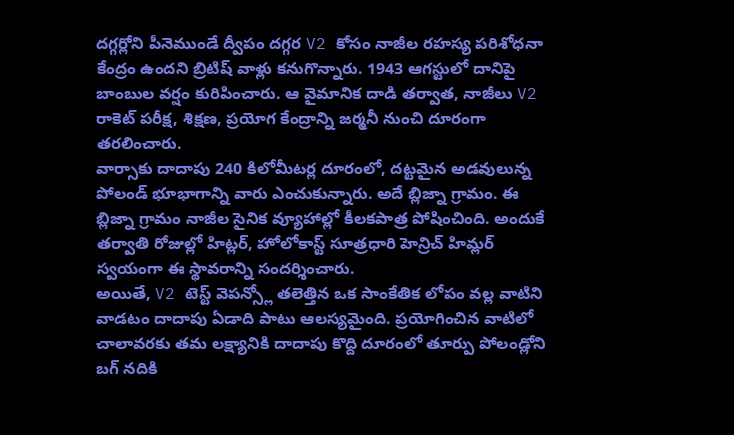దగ్గర్లోని పీనెముండే ద్వీపం దగ్గర V2 కోసం నాజీల రహస్య పరిశోధనా కేంద్రం ఉందని బ్రిటిష్ వాళ్లు కనుగొన్నారు. 1943 ఆగస్టులో దానిపై బాంబుల వర్షం కురిపించారు. ఆ వైమానిక దాడి తర్వాత, నాజీలు V2 రాకెట్ పరీక్ష, శిక్షణ, ప్రయోగ కేంద్రాన్ని జర్మనీ నుంచి దూరంగా తరలించారు.
వార్సాకు దాదాపు 240 కిలోమీటర్ల దూరంలో, దట్టమైన అడవులున్న పోలండ్ భూభాగాన్ని వారు ఎంచుకున్నారు. అదే బ్లిజ్నా గ్రామం. ఈ బ్లిజ్నా గ్రామం నాజీల సైనిక వ్యూహాల్లో కీలకపాత్ర పోషించింది. అందుకే తర్వాతి రోజుల్లో హిట్లర్, హోలోకాస్ట్ సూత్రధారి హెన్రిచ్ హిమ్లర్ స్వయంగా ఈ స్థావరాన్ని సందర్శించారు.
అయితే, V2 టెస్ట్ వెపన్స్లో తలెత్తిన ఒక సాంకేతిక లోపం వల్ల వాటిని వాడటం దాదాపు ఏడాది పాటు ఆలస్యమైంది. ప్రయోగించిన వాటిలో చాలావరకు తమ లక్ష్యానికి దాదాపు కొద్ది దూరంలో తూర్పు పోలండ్లోని బగ్ నదికి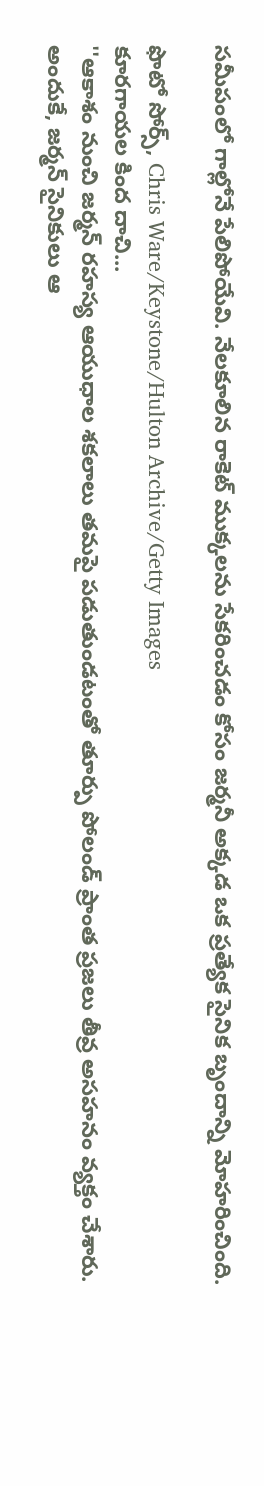సమీపంలో గాల్లోనే పేలిపోయేవి. నేలకూలిన రాకెట్ ముక్కలను సేకరించడం కోసం జర్మనీ అక్కడ ఒక ప్రత్యేక సైనిక బృందాన్ని మోహరించింది.

ఫొటో సోర్స్, Chris Ware/Keystone/Hulton Archive/Getty Images
కూరగాయల కింద దాచి...
''ఆకాశం నుంచి జర్మన్ రహస్య ఆయుధాల శకలాలు తమపై పడుతుండటంతో తూర్పు పోలండ్ ప్రాంత ప్రజలు తీవ్ర అసహనం వ్యక్తం చేశారు. అందుకే, జర్మన్ సైనికులు ఆ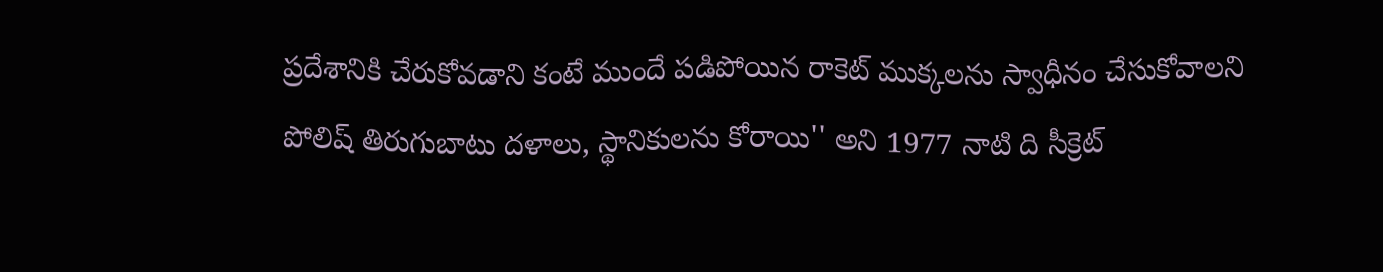ప్రదేశానికి చేరుకోవడాని కంటే ముందే పడిపోయిన రాకెట్ ముక్కలను స్వాధీనం చేసుకోవాలని పోలిష్ తిరుగుబాటు దళాలు, స్థానికులను కోరాయి'' అని 1977 నాటి ది సీక్రెట్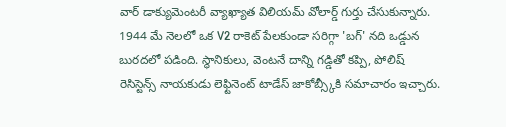వార్ డాక్యుమెంటరీ వ్యాఖ్యాత విలియమ్ వోలార్డ్ గుర్తు చేసుకున్నారు.
1944 మే నెలలో ఒక V2 రాకెట్ పేలకుండా సరిగ్గా 'బగ్' నది ఒడ్డున బురదలో పడింది. స్థానికులు, వెంటనే దాన్ని గడ్డితో కప్పి, పోలిష్ రెసిస్టెన్స్ నాయకుడు లెఫ్టినెంట్ టాడేస్ జాకోబ్స్కీకి సమాచారం ఇచ్చారు.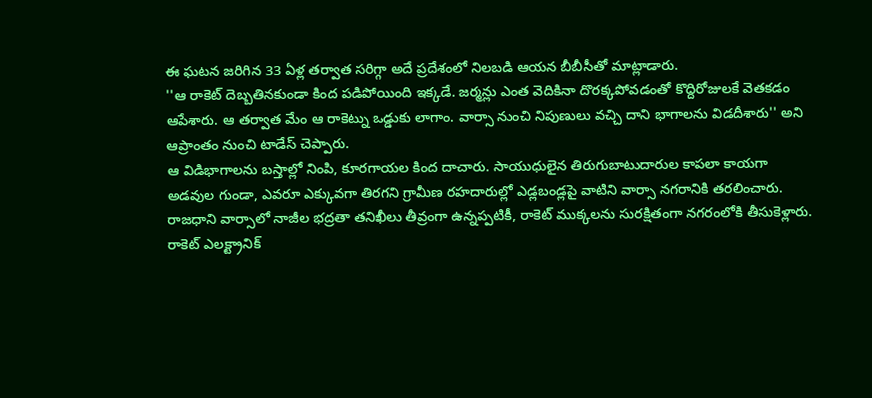ఈ ఘటన జరిగిన 33 ఏళ్ల తర్వాత సరిగ్గా అదే ప్రదేశంలో నిలబడి ఆయన బీబీసీతో మాట్లాడారు.
''ఆ రాకెట్ దెబ్బతినకుండా కింద పడిపోయింది ఇక్కడే. జర్మన్లు ఎంత వెదికినా దొరక్కపోవడంతో కొద్దిరోజులకే వెతకడం ఆపేశారు. ఆ తర్వాత మేం ఆ రాకెట్ను ఒడ్డుకు లాగాం. వార్సా నుంచి నిపుణులు వచ్చి దాని భాగాలను విడదీశారు'' అని ఆప్రాంతం నుంచి టాడేస్ చెప్పారు.
ఆ విడిభాగాలను బస్తాల్లో నింపి, కూరగాయల కింద దాచారు. సాయుధులైన తిరుగుబాటుదారుల కాపలా కాయగా అడవుల గుండా, ఎవరూ ఎక్కువగా తిరగని గ్రామీణ రహదారుల్లో ఎడ్లబండ్లపై వాటిని వార్సా నగరానికి తరలించారు.
రాజధాని వార్సాలో నాజీల భద్రతా తనిఖీలు తీవ్రంగా ఉన్నప్పటికీ, రాకెట్ ముక్కలను సురక్షితంగా నగరంలోకి తీసుకెళ్లారు.
రాకెట్ ఎలక్ట్రానిక్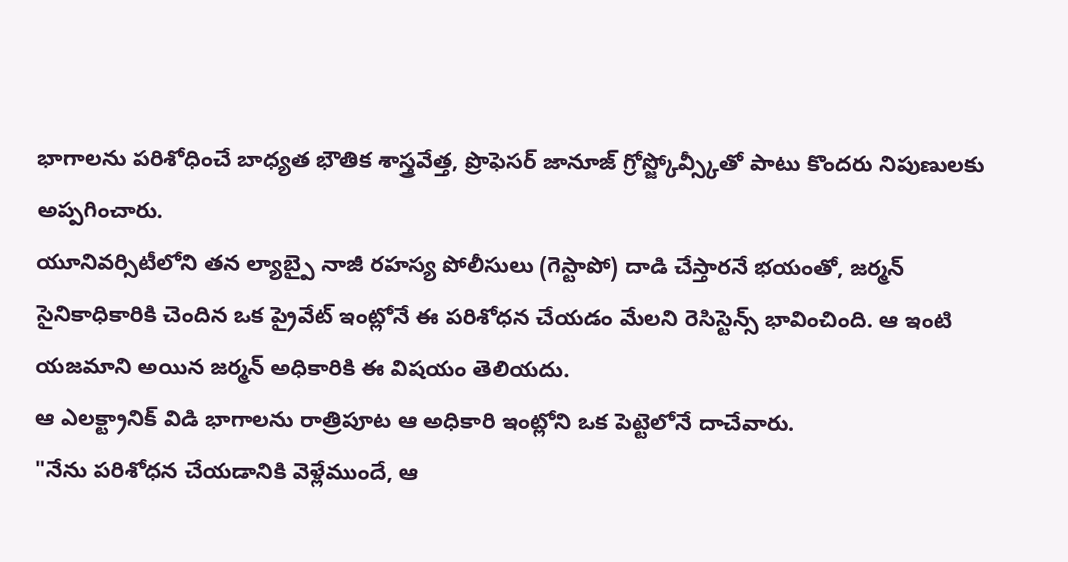భాగాలను పరిశోధించే బాధ్యత భౌతిక శాస్త్రవేత్త, ప్రొఫెసర్ జానూజ్ గ్రోస్జ్కోవ్స్కీతో పాటు కొందరు నిపుణులకు అప్పగించారు.
యూనివర్సిటీలోని తన ల్యాబ్పై నాజీ రహస్య పోలీసులు (గెస్టాపో) దాడి చేస్తారనే భయంతో, జర్మన్ సైనికాధికారికి చెందిన ఒక ప్రైవేట్ ఇంట్లోనే ఈ పరిశోధన చేయడం మేలని రెసిస్టెన్స్ భావించింది. ఆ ఇంటి యజమాని అయిన జర్మన్ అధికారికి ఈ విషయం తెలియదు.
ఆ ఎలక్ట్రానిక్ విడి భాగాలను రాత్రిపూట ఆ అధికారి ఇంట్లోని ఒక పెట్టెలోనే దాచేవారు.
"నేను పరిశోధన చేయడానికి వెళ్లేముందే, ఆ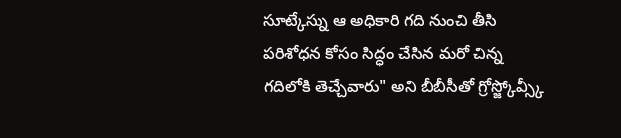సూట్కేస్ను ఆ అధికారి గది నుంచి తీసి పరిశోధన కోసం సిద్ధం చేసిన మరో చిన్న గదిలోకి తెచ్చేవారు" అని బీబీసీతో గ్రోస్జ్కోవ్స్కీ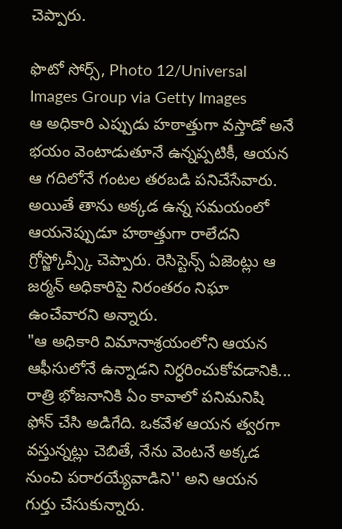చెప్పారు.

ఫొటో సోర్స్, Photo 12/Universal Images Group via Getty Images
ఆ అధికారి ఎప్పుడు హఠాత్తుగా వస్తాడో అనే భయం వెంటాడుతూనే ఉన్నప్పటికీ, ఆయన ఆ గదిలోనే గంటల తరబడి పనిచేసేవారు.
అయితే తాను అక్కడ ఉన్న సమయంలో ఆయనెప్పుడూ హఠాత్తుగా రాలేదని గ్రోస్జ్కోవ్స్కీ చెప్పారు. రెసిస్టెన్స్ ఏజెంట్లు ఆ జర్మన్ అధికారిపై నిరంతరం నిఘా ఉంచేవారని అన్నారు.
"ఆ అధికారి విమానాశ్రయంలోని ఆయన ఆఫీసులోనే ఉన్నాడని నిర్ధరించుకోవడానికి... రాత్రి భోజనానికి ఏం కావాలో పనిమనిషి ఫోన్ చేసి అడిగేది. ఒకవేళ ఆయన త్వరగా వస్తున్నట్లు చెబితే, నేను వెంటనే అక్కడ నుంచి పరారయ్యేవాడిని'' అని ఆయన గుర్తు చేసుకున్నారు.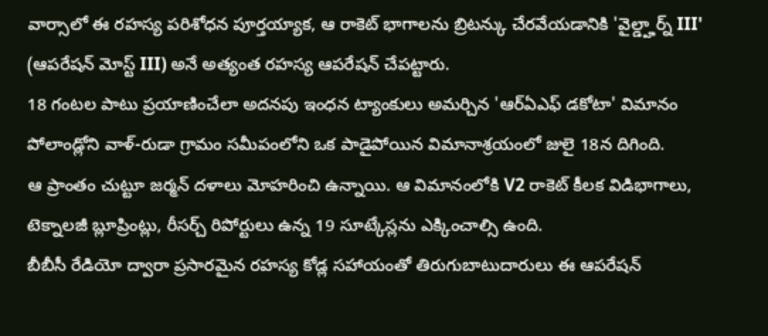వార్సాలో ఈ రహస్య పరిశోధన పూర్తయ్యాక, ఆ రాకెట్ భాగాలను బ్రిటన్కు చేరవేయడానికి 'వైల్డ్హార్న్ III' (ఆపరేషన్ మోస్ట్ III) అనే అత్యంత రహస్య ఆపరేషన్ చేపట్టారు.
18 గంటల పాటు ప్రయాణించేలా అదనపు ఇంధన ట్యాంకులు అమర్చిన 'ఆర్ఏఎఫ్ డకోటా' విమానం పోలాండ్లోని వాళ్-రుడా గ్రామం సమీపంలోని ఒక పాడైపోయిన విమానాశ్రయంలో జులై 18న దిగింది.
ఆ ప్రాంతం చుట్టూ జర్మన్ దళాలు మోహరించి ఉన్నాయి. ఆ విమానంలోకి V2 రాకెట్ కీలక విడిభాగాలు, టెక్నాలజీ బ్లూప్రింట్లు, రీసర్చ్ రిపోర్టులు ఉన్న 19 సూట్కేస్లను ఎక్కించాల్సి ఉంది.
బీబీసీ రేడియో ద్వారా ప్రసారమైన రహస్య కోడ్ల సహాయంతో తిరుగుబాటుదారులు ఈ ఆపరేషన్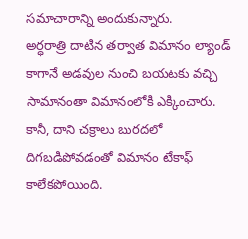సమాచారాన్ని అందుకున్నారు.
అర్ధరాత్రి దాటిన తర్వాత విమానం ల్యాండ్ కాగానే అడవుల నుంచి బయటకు వచ్చి సామానంతా విమానంలోకి ఎక్కించారు.
కానీ, దాని చక్రాలు బురదలో దిగబడిపోవడంతో విమానం టేకాఫ్ కాలేకపోయింది.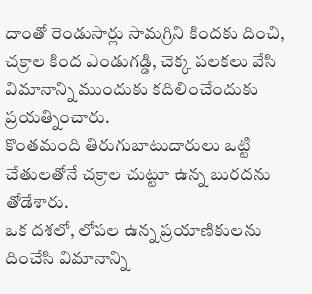దాంతో రెండుసార్లు సామగ్రిని కిందకు దించి, చక్రాల కింద ఎండుగడ్డి, చెక్క పలకలు వేసి విమానాన్ని ముందుకు కదిలించేందుకు ప్రయత్నించారు.
కొంతమంది తిరుగుబాటుదారులు ఒట్టి చేతులతోనే చక్రాల చుట్టూ ఉన్న బురదను తోడేశారు.
ఒక దశలో, లోపల ఉన్న ప్రయాణికులను దించేసి విమానాన్ని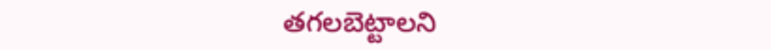తగలబెట్టాలని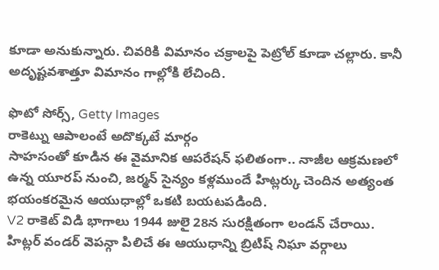కూడా అనుకున్నారు. చివరికి విమానం చక్రాలపై పెట్రోల్ కూడా చల్లారు. కానీ అదృష్టవశాత్తూ విమానం గాల్లోకి లేచింది.

ఫొటో సోర్స్, Getty Images
రాకెట్ను ఆపాలంటే అదొక్కటే మార్గం
సాహసంతో కూడిన ఈ వైమానిక ఆపరేషన్ ఫలితంగా.. నాజీల ఆక్రమణలో ఉన్న యూరప్ నుంచి, జర్మన్ సైన్యం కళ్లముందే హిట్లర్కు చెందిన అత్యంత భయంకరమైన ఆయుధాల్లో ఒకటి బయటపడింది.
V2 రాకెట్ విడి భాగాలు 1944 జులై 28న సురక్షితంగా లండన్ చేరాయి.
హిట్లర్ వండర్ వెపన్గా పిలిచే ఈ ఆయుధాన్ని బ్రిటిష్ నిఘా వర్గాలు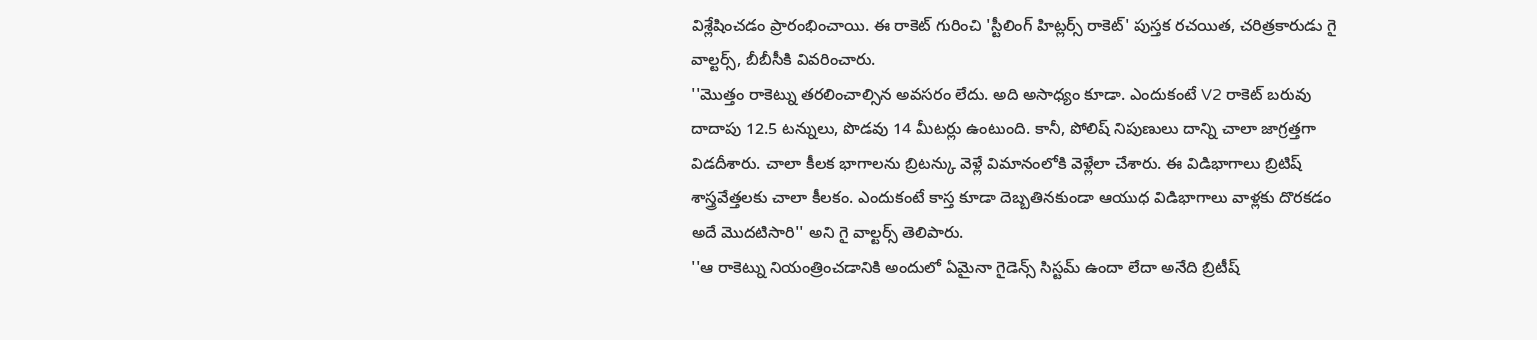విశ్లేషించడం ప్రారంభించాయి. ఈ రాకెట్ గురించి 'స్టీలింగ్ హిట్లర్స్ రాకెట్' పుస్తక రచయిత, చరిత్రకారుడు గై వాల్టర్స్, బీబీసీకి వివరించారు.
''మొత్తం రాకెట్ను తరలించాల్సిన అవసరం లేదు. అది అసాధ్యం కూడా. ఎందుకంటే V2 రాకెట్ బరువు దాదాపు 12.5 టన్నులు, పొడవు 14 మీటర్లు ఉంటుంది. కానీ, పోలిష్ నిపుణులు దాన్ని చాలా జాగ్రత్తగా విడదీశారు. చాలా కీలక భాగాలను బ్రిటన్కు వెళ్లే విమానంలోకి వెళ్లేలా చేశారు. ఈ విడిభాగాలు బ్రిటిష్ శాస్త్రవేత్తలకు చాలా కీలకం. ఎందుకంటే కాస్త కూడా దెబ్బతినకుండా ఆయుధ విడిభాగాలు వాళ్లకు దొరకడం అదే మొదటిసారి'' అని గై వాల్టర్స్ తెలిపారు.
''ఆ రాకెట్ను నియంత్రించడానికి అందులో ఏమైనా గైడెన్స్ సిస్టమ్ ఉందా లేదా అనేది బ్రిటీష్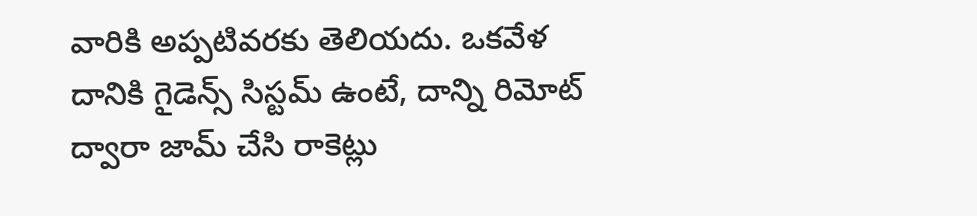వారికి అప్పటివరకు తెలియదు. ఒకవేళ దానికి గైడెన్స్ సిస్టమ్ ఉంటే, దాన్ని రిమోట్ ద్వారా జామ్ చేసి రాకెట్లు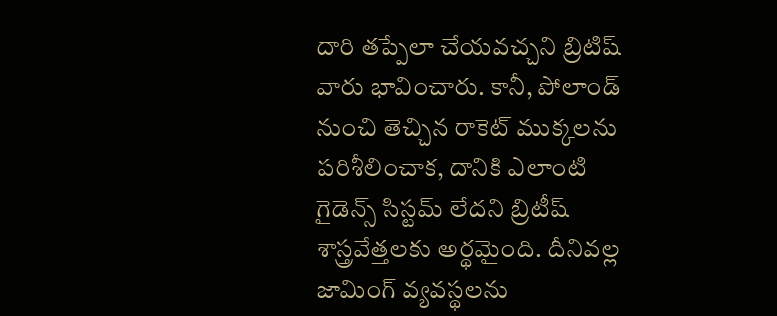దారి తప్పేలా చేయవచ్చని బ్రిటిష్ వారు భావించారు. కానీ, పోలాండ్ నుంచి తెచ్చిన రాకెట్ ముక్కలను పరిశీలించాక, దానికి ఎలాంటి గైడెన్స్ సిస్టమ్ లేదని బ్రిటీష్ శాస్త్రవేత్తలకు అర్థమైంది. దీనివల్ల జామింగ్ వ్యవస్థలను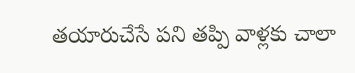తయారుచేసే పని తప్పి వాళ్లకు చాలా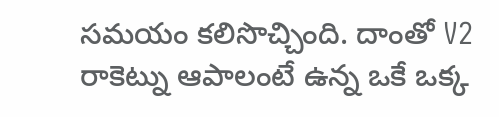సమయం కలిసొచ్చింది. దాంతో V2 రాకెట్ను ఆపాలంటే ఉన్న ఒకే ఒక్క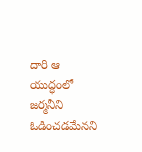దారి ఆ యుద్ధంలో జర్మనీని ఓడించడమేనని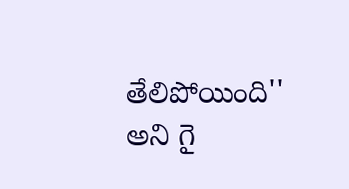తేలిపోయింది'' అని గై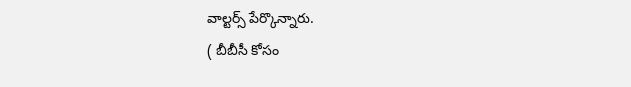వాల్టర్స్ పేర్కొన్నారు.
( బీబీసీ కోసం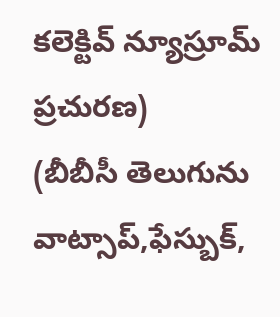కలెక్టివ్ న్యూస్రూమ్ ప్రచురణ)
(బీబీసీ తెలుగును వాట్సాప్,ఫేస్బుక్,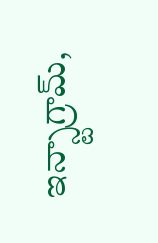ఇన్స్టాగ్రామ్,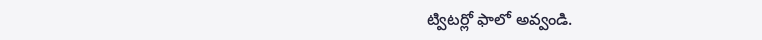ట్విటర్లో ఫాలో అవ్వండి.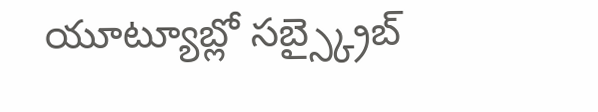యూట్యూబ్లో సబ్స్క్రైబ్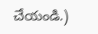చేయండి.)